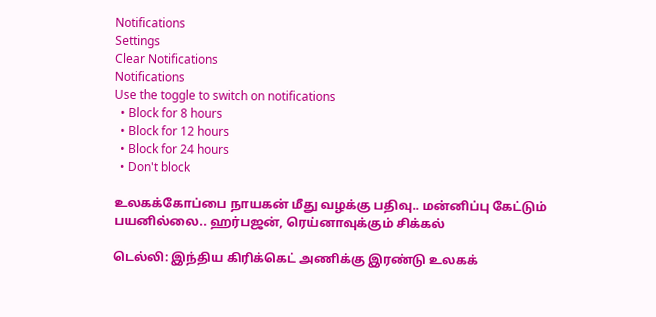Notifications
Settings
Clear Notifications
Notifications
Use the toggle to switch on notifications
  • Block for 8 hours
  • Block for 12 hours
  • Block for 24 hours
  • Don't block

உலகக்கோப்பை நாயகன் மீது வழக்கு பதிவு.. மன்னிப்பு கேட்டும் பயனில்லை.. ஹர்பஜன், ரெய்னாவுக்கும் சிக்கல்

டெல்லி: இந்திய கிரிக்கெட் அணிக்கு இரண்டு உலகக்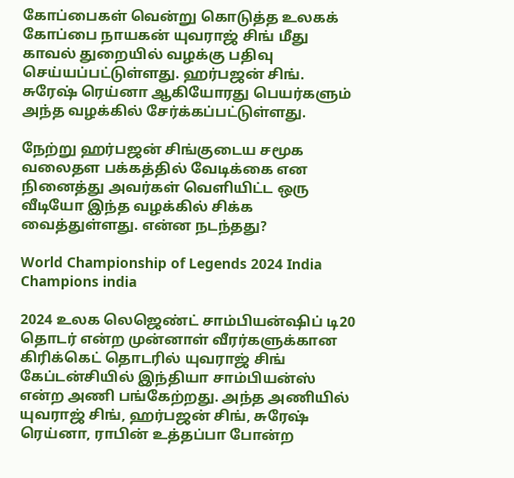கோப்பைகள் வென்று கொடுத்த உலகக் கோப்பை நாயகன் யுவராஜ் சிங் மீது காவல் துறையில் வழக்கு பதிவு செய்யப்பட்டுள்ளது. ஹர்பஜன் சிங். சுரேஷ் ரெய்னா ஆகியோரது பெயர்களும் அந்த வழக்கில் சேர்க்கப்பட்டுள்ளது.

நேற்று ஹர்பஜன் சிங்குடைய சமூக வலைதள பக்கத்தில் வேடிக்கை என நினைத்து அவர்கள் வெளியிட்ட ஒரு வீடியோ இந்த வழக்கில் சிக்க வைத்துள்ளது. என்ன நடந்தது?

World Championship of Legends 2024 India Champions india

2024 உலக லெஜெண்ட் சாம்பியன்ஷிப் டி20 தொடர் என்ற முன்னாள் வீரர்களுக்கான கிரிக்கெட் தொடரில் யுவராஜ் சிங் கேப்டன்சியில் இந்தியா சாம்பியன்ஸ் என்ற அணி பங்கேற்றது. அந்த அணியில் யுவராஜ் சிங், ஹர்பஜன் சிங், சுரேஷ் ரெய்னா, ராபின் உத்தப்பா போன்ற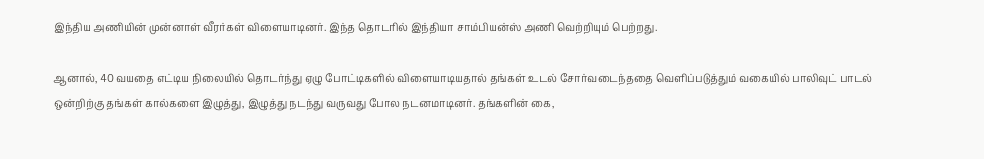இந்திய அணியின் முன்னாள் வீரர்கள் விளையாடினர். இந்த தொடரில் இந்தியா சாம்பியன்ஸ் அணி வெற்றியும் பெற்றது.

ஆனால், 40 வயதை எட்டிய நிலையில் தொடர்ந்து ஏழு போட்டிகளில் விளையாடியதால் தங்கள் உடல் சோர்வடைந்ததை வெளிப்படுத்தும் வகையில் பாலிவுட் பாடல் ஒன்றிற்கு தங்கள் கால்களை இழுத்து, இழுத்து நடந்து வருவது போல நடனமாடினர். தங்களின் கை,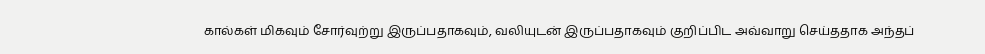கால்கள் மிகவும் சோர்வுற்று இருப்பதாகவும், வலியுடன் இருப்பதாகவும் குறிப்பிட அவ்வாறு செய்ததாக அந்தப்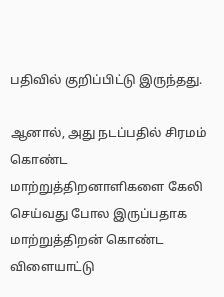பதிவில் குறிப்பிட்டு இருந்தது.

ஆனால், அது நடப்பதில் சிரமம் கொண்ட மாற்றுத்திறனாளிகளை கேலி செய்வது போல இருப்பதாக மாற்றுத்திறன் கொண்ட விளையாட்டு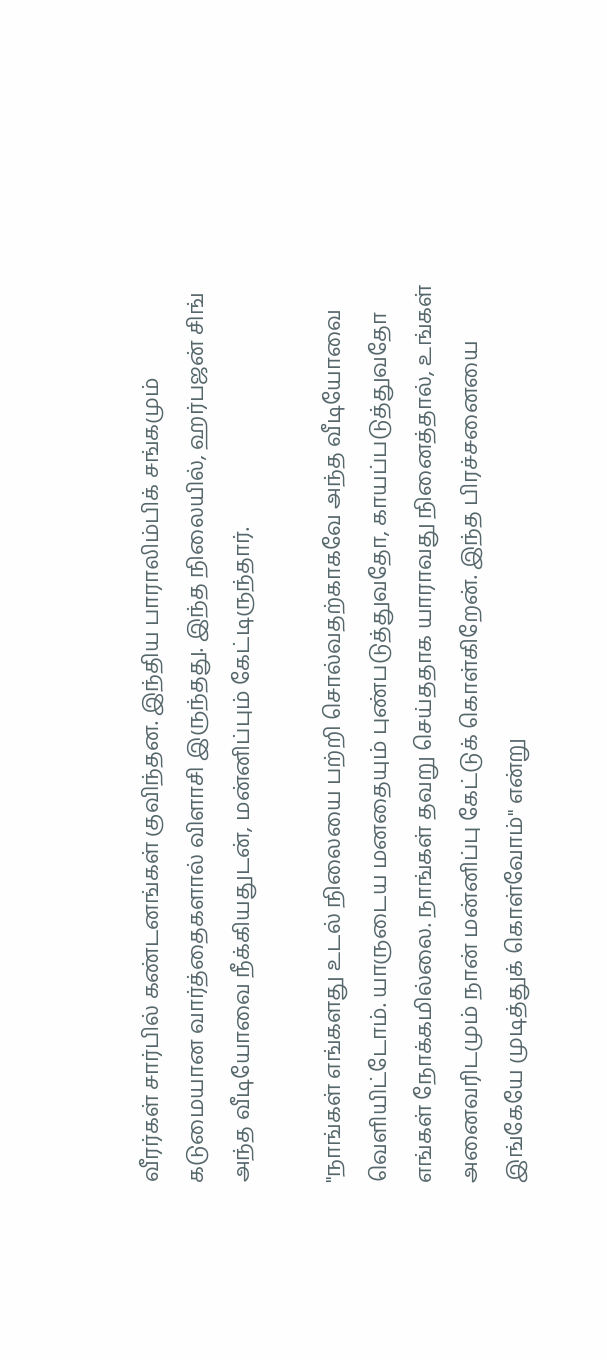வீரர்கள் சார்பில் கண்டனங்கள் குவிந்தன. இந்திய பாராலிம்பிக் சங்கமும் கடுமையான வார்த்தைகளால் விளாசி இருந்தது. இந்த நிலையில், ஹர்பஜன் சிங் அந்த வீடியோவை நீக்கியதுடன், மன்னிப்பும் கேட்டிருந்தார்.

"நாங்கள் எங்களது உடல் நிலையை பற்றி சொல்வதற்காகவே அந்த வீடியோவை வெளியிட்டோம். யாருடைய மனதையும் புண்படுத்துவதோ, காயப்படுத்துவதோ எங்கள் நோக்கமில்லை. நாங்கள் தவறு செய்ததாக யாராவது நினைத்தால், உங்கள் அனைவரிடமும் நான் மன்னிப்பு கேட்டுக் கொள்கிறேன். இந்த பிரச்சனையை இங்கேயே முடித்துக் கொள்வோம்" என்று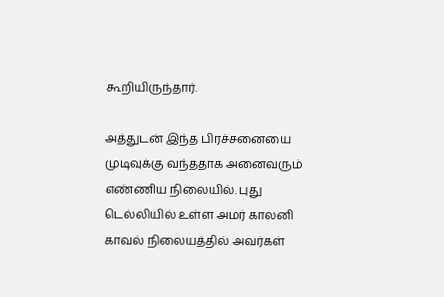கூறியிருந்தார்.

அத்துடன் இந்த பிரச்சனையை முடிவுக்கு வந்ததாக அனைவரும் எண்ணிய நிலையில். புது டெல்லியில் உள்ள அமர் காலனி காவல் நிலையத்தில் அவர்கள்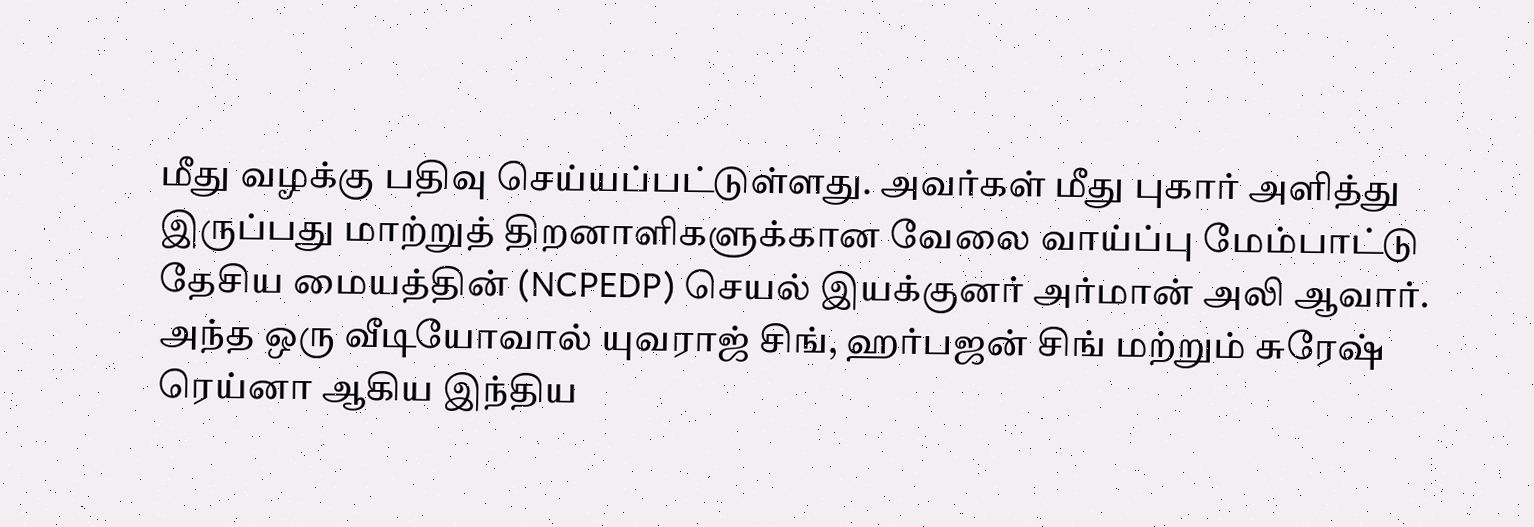மீது வழக்கு பதிவு செய்யப்பட்டுள்ளது. அவர்கள் மீது புகார் அளித்து இருப்பது மாற்றுத் திறனாளிகளுக்கான வேலை வாய்ப்பு மேம்பாட்டு தேசிய மையத்தின் (NCPEDP) செயல் இயக்குனர் அர்மான் அலி ஆவார். அந்த ஒரு வீடியோவால் யுவராஜ் சிங், ஹர்பஜன் சிங் மற்றும் சுரேஷ் ரெய்னா ஆகிய இந்திய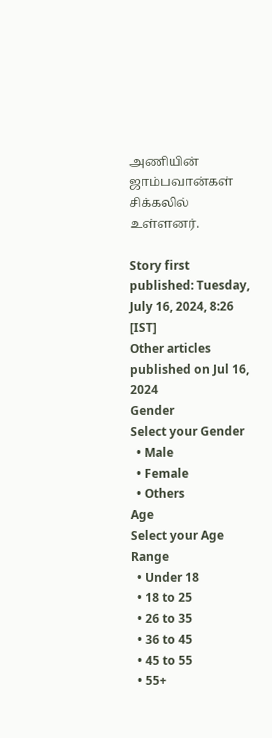அணியின் ஜாம்பவான்கள் சிக்கலில் உள்ளனர்.

Story first published: Tuesday, July 16, 2024, 8:26 [IST]
Other articles published on Jul 16, 2024
Gender
Select your Gender
  • Male
  • Female
  • Others
Age
Select your Age Range
  • Under 18
  • 18 to 25
  • 26 to 35
  • 36 to 45
  • 45 to 55
  • 55+